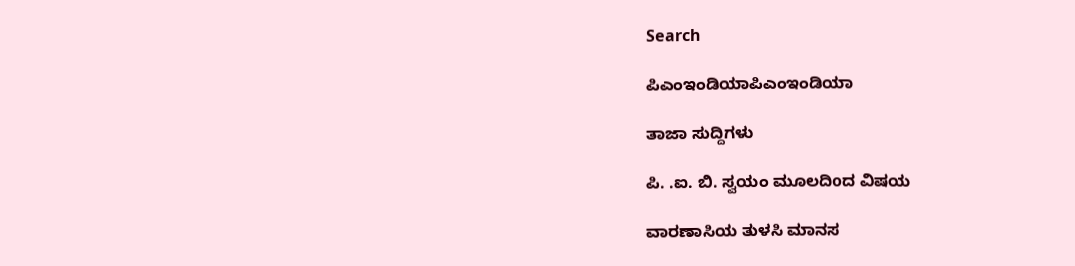Search

ಪಿಎಂಇಂಡಿಯಾಪಿಎಂಇಂಡಿಯಾ

ತಾಜಾ ಸುದ್ದಿಗಳು

ಪಿ. .ಐ. ಬಿ. ಸ್ವಯಂ ಮೂಲದಿoದ ವಿಷಯ

ವಾರಣಾಸಿಯ ತುಳಸಿ ಮಾನಸ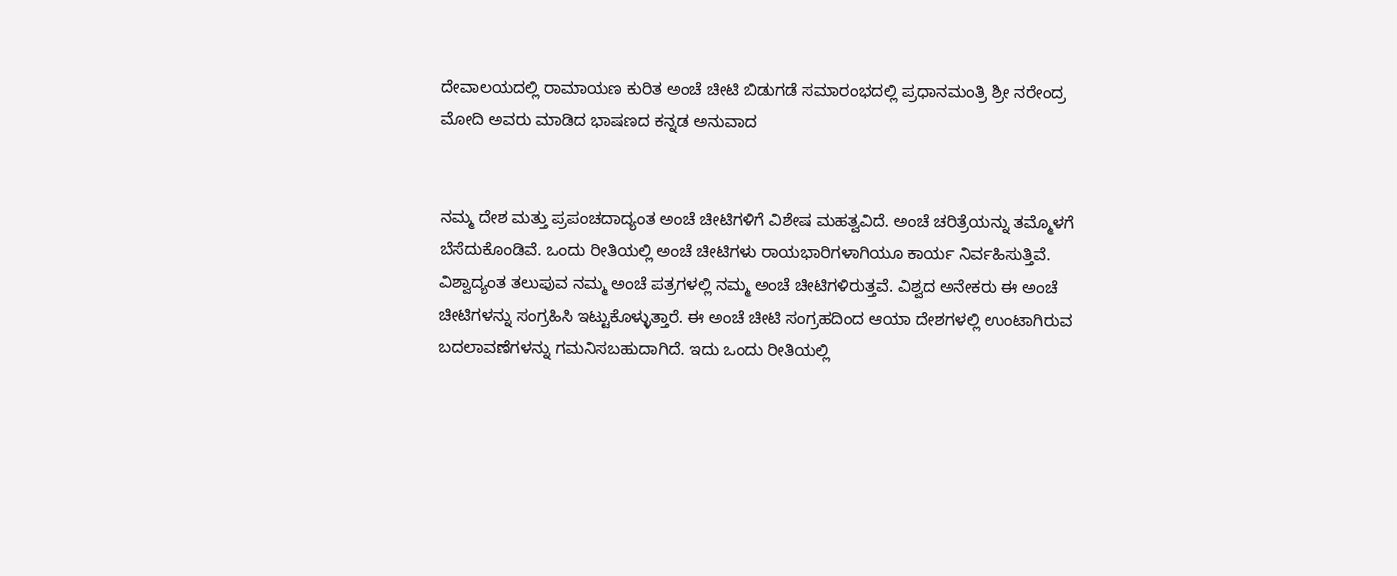ದೇವಾಲಯದಲ್ಲಿ ರಾಮಾಯಣ ಕುರಿತ ಅಂಚೆ ಚೀಟಿ ಬಿಡುಗಡೆ ಸಮಾರಂಭದಲ್ಲಿ ಪ್ರಧಾನಮಂತ್ರಿ ಶ್ರೀ ನರೇಂದ್ರ ಮೋದಿ ಅವರು ಮಾಡಿದ ಭಾಷಣದ ಕನ್ನಡ ಅನುವಾದ


ನಮ್ಮ ದೇಶ ಮತ್ತು ಪ್ರಪಂಚದಾದ್ಯಂತ ಅಂಚೆ ಚೀಟಿಗಳಿಗೆ ವಿಶೇಷ ಮಹತ್ವವಿದೆ. ಅಂಚೆ ಚರಿತ್ರೆಯನ್ನು ತಮ್ಮೊಳಗೆ ಬೆಸೆದುಕೊಂಡಿವೆ. ಒಂದು ರೀತಿಯಲ್ಲಿ ಅಂಚೆ ಚೀಟಿಗಳು ರಾಯಭಾರಿಗಳಾಗಿಯೂ ಕಾರ್ಯ ನಿರ್ವಹಿಸುತ್ತಿವೆ. ವಿಶ್ವಾದ್ಯಂತ ತಲುಪುವ ನಮ್ಮ ಅಂಚೆ ಪತ್ರಗಳಲ್ಲಿ ನಮ್ಮ ಅಂಚೆ ಚೀಟಿಗಳಿರುತ್ತವೆ. ವಿಶ್ವದ ಅನೇಕರು ಈ ಅಂಚೆ ಚೀಟಿಗಳನ್ನು ಸಂಗ್ರಹಿಸಿ ಇಟ್ಟುಕೊಳ್ಳುತ್ತಾರೆ. ಈ ಅಂಚೆ ಚೀಟಿ ಸಂಗ್ರಹದಿಂದ ಆಯಾ ದೇಶಗಳಲ್ಲಿ ಉಂಟಾಗಿರುವ ಬದಲಾವಣೆಗಳನ್ನು ಗಮನಿಸಬಹುದಾಗಿದೆ. ಇದು ಒಂದು ರೀತಿಯಲ್ಲಿ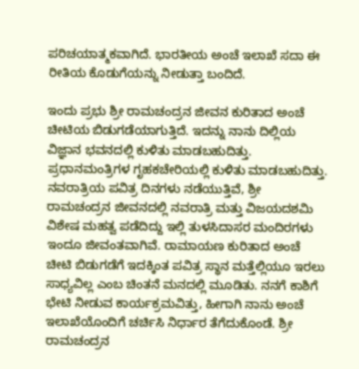ಪರಿಚಯಾತ್ಮಕವಾಗಿದೆ. ಭಾರತೀಯ ಅಂಚೆ ಇಲಾಖೆ ಸದಾ ಈ ರೀತಿಯ ಕೊಡುಗೆಯನ್ನು ನೀಡುತ್ತಾ ಬಂದಿದೆ.

ಇಂದು ಪ್ರಭು ಶ್ರೀ ರಾಮಚಂದ್ರನ ಜೀವನ ಕುರಿತಾದ ಅಂಚೆ ಚೀಟಿಯ ಬಿಡುಗಡೆಯಾಗುತ್ತಿದೆ. ಇದನ್ನು ನಾನು ದಿಲ್ಲಿಯ ವಿಜ್ಞಾನ ಭವನದಲ್ಲಿ ಕುಳಿತು ಮಾಡಬಹುದಿತ್ತು. ಪ್ರಧಾನಮಂತ್ರಿಗಳ ಗೃಹಕಚೇರಿಯಲ್ಲಿ ಕುಳಿತು ಮಾಡಬಹುದಿತ್ತು. ನವರಾತ್ರಿಯ ಪವಿತ್ರ ದಿನಗಳು ನಡೆಯುತ್ತಿವೆ, ಶ್ರೀ ರಾಮಚಂದ್ರನ ಜೀವನದಲ್ಲಿ ನವರಾತ್ರಿ ಮತ್ತು ವಿಜಯದಶಮಿ ವಿಶೇಷ ಮಹತ್ವ ಪಡೆದಿದ್ದು ಇಲ್ಲಿ ತುಳಸಿದಾಸರ ಮಂದಿರಗಳು ಇಂದೂ ಜೀವಂತವಾಗಿವೆ. ರಾಮಾಯಣ ಕುರಿತಾದ ಅಂಚೆ ಚೀಟಿ ಬಿಡುಗಡೆಗೆ ಇದಕ್ಕಿಂತ ಪವಿತ್ರ ಸ್ಥಾನ ಮತ್ತೆಲ್ಲಿಯೂ ಇರಲು ಸಾಧ್ಯವಿಲ್ಲ ಎಂಬ ಚಿಂತನೆ ಮನದಲ್ಲಿ ಮೂಡಿತು. ನನಗೆ ಕಾಶಿಗೆ ಭೇಟಿ ನೀಡುವ ಕಾರ್ಯಕ್ರಮವಿತ್ತು, ಹೀಗಾಗಿ ನಾನು ಅಂಚೆ ಇಲಾಖೆಯೊಂದಿಗೆ ಚರ್ಚಿಸಿ ನಿರ್ಧಾರ ತೆಗೆದುಕೊಂಡೆ. ಶ್ರೀ ರಾಮಚಂದ್ರನ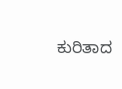ಕುರಿತಾದ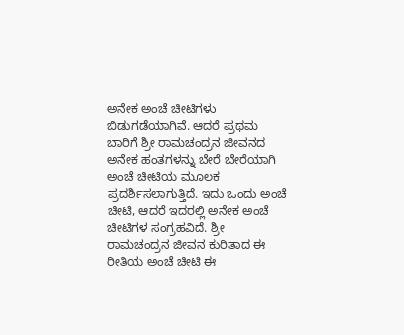ಅನೇಕ ಅಂಚೆ ಚೀಟಿಗಳು ಬಿಡುಗಡೆಯಾಗಿವೆ. ಆದರೆ ಪ್ರಥಮ ಬಾರಿಗೆ ಶ್ರೀ ರಾಮಚಂದ್ರನ ಜೀವನದ ಅನೇಕ ಹಂತಗಳನ್ನು ಬೇರೆ ಬೇರೆಯಾಗಿ ಅಂಚೆ ಚೀಟಿಯ ಮೂಲಕ ಪ್ರದರ್ಶಿಸಲಾಗುತ್ತಿದೆ. ಇದು ಒಂದು ಅಂಚೆ ಚೀಟಿ, ಆದರೆ ಇದರಲ್ಲಿ ಅನೇಕ ಅಂಚೆ ಚೀಟಿಗಳ ಸಂಗ್ರಹವಿದೆ. ಶ್ರೀ ರಾಮಚಂದ್ರನ ಜೀವನ ಕುರಿತಾದ ಈ ರೀತಿಯ ಅಂಚೆ ಚೀಟಿ ಈ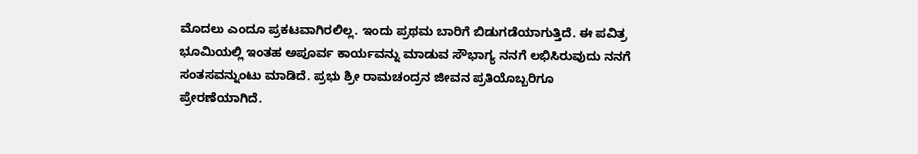ಮೊದಲು ಎಂದೂ ಪ್ರಕಟವಾಗಿರಲಿಲ್ಲ. ಇಂದು ಪ್ರಥಮ ಬಾರಿಗೆ ಬಿಡುಗಡೆಯಾಗುತ್ತಿದೆ. ಈ ಪವಿತ್ರ ಭೂಮಿಯಲ್ಲಿ ಇಂತಹ ಅಪೂರ್ವ ಕಾರ್ಯವನ್ನು ಮಾಡುವ ಸೌಭಾಗ್ಯ ನನಗೆ ಲಭಿಸಿರುವುದು ನನಗೆ ಸಂತಸವನ್ನುಂಟು ಮಾಡಿದೆ. ಪ್ರಭು ಶ್ರೀ ರಾಮಚಂದ್ರನ ಜೀವನ ಪ್ರತಿಯೊಬ್ಬರಿಗೂ ಪ್ರೇರಣೆಯಾಗಿದೆ.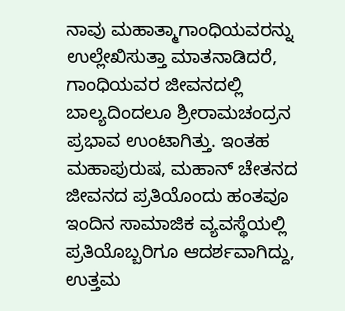ನಾವು ಮಹಾತ್ಮಾಗಾಂಧಿಯವರನ್ನು ಉಲ್ಲೇಖಿಸುತ್ತಾ ಮಾತನಾಡಿದರೆ, ಗಾಂಧಿಯವರ ಜೀವನದಲ್ಲಿ ಬಾಲ್ಯದಿಂದಲೂ ಶ್ರೀರಾಮಚಂದ್ರನ ಪ್ರಭಾವ ಉಂಟಾಗಿತ್ತು. ಇಂತಹ ಮಹಾಪುರುಷ, ಮಹಾನ್ ಚೇತನದ ಜೀವನದ ಪ್ರತಿಯೊಂದು ಹಂತವೂ ಇಂದಿನ ಸಾಮಾಜಿಕ ವ್ಯವಸ್ಥೆಯಲ್ಲಿ ಪ್ರತಿಯೊಬ್ಬರಿಗೂ ಆದರ್ಶವಾಗಿದ್ದು, ಉತ್ತಮ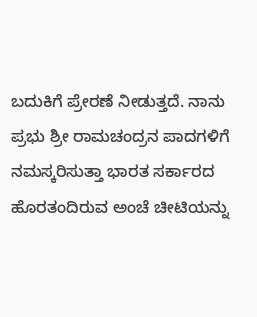ಬದುಕಿಗೆ ಪ್ರೇರಣೆ ನೀಡುತ್ತದೆ. ನಾನು ಪ್ರಭು ಶ್ರೀ ರಾಮಚಂದ್ರನ ಪಾದಗಳಿಗೆ ನಮಸ್ಕರಿಸುತ್ತಾ ಭಾರತ ಸರ್ಕಾರದ ಹೊರತಂದಿರುವ ಅಂಚೆ ಚೀಟಿಯನ್ನು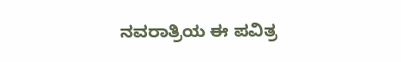ನವರಾತ್ರಿಯ ಈ ಪವಿತ್ರ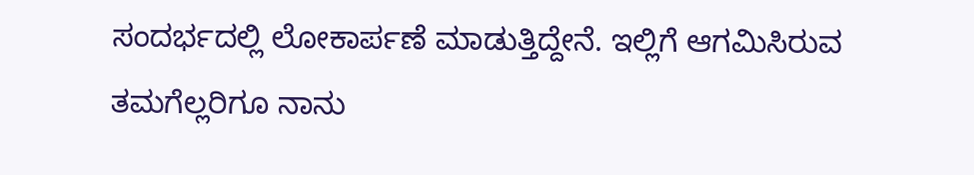ಸಂದರ್ಭದಲ್ಲಿ ಲೋಕಾರ್ಪಣೆ ಮಾಡುತ್ತಿದ್ದೇನೆ. ಇಲ್ಲಿಗೆ ಆಗಮಿಸಿರುವ ತಮಗೆಲ್ಲರಿಗೂ ನಾನು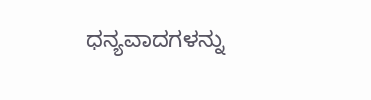ಧನ್ಯವಾದಗಳನ್ನು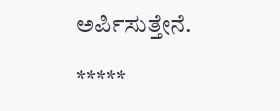ಅರ್ಪಿಸುತ್ತೇನೆ.

*****